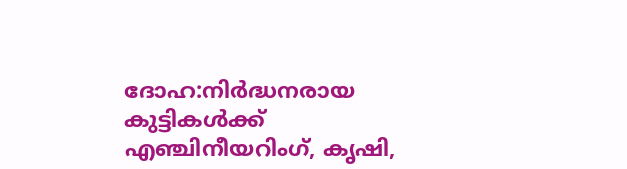ദോഹ:നിർദ്ധനരായ
കുട്ടികൾക്ക്
എഞ്ചിനീയറിംഗ്, കൃഷി,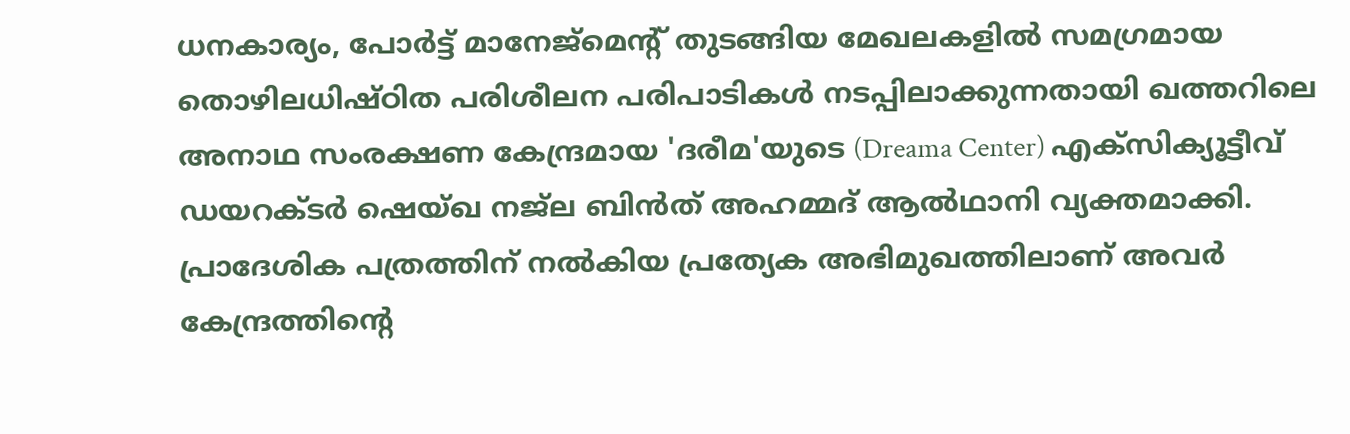ധനകാര്യം, പോർട്ട് മാനേജ്മെന്റ് തുടങ്ങിയ മേഖലകളിൽ സമഗ്രമായ തൊഴിലധിഷ്ഠിത പരിശീലന പരിപാടികൾ നടപ്പിലാക്കുന്നതായി ഖത്തറിലെ അനാഥ സംരക്ഷണ കേന്ദ്രമായ 'ദരീമ'യുടെ (Dreama Center) എക്സിക്യൂട്ടീവ് ഡയറക്ടർ ഷെയ്ഖ നജ്ല ബിൻത് അഹമ്മദ് ആൽഥാനി വ്യക്തമാക്കി. പ്രാദേശിക പത്രത്തിന് നൽകിയ പ്രത്യേക അഭിമുഖത്തിലാണ് അവർ കേന്ദ്രത്തിന്റെ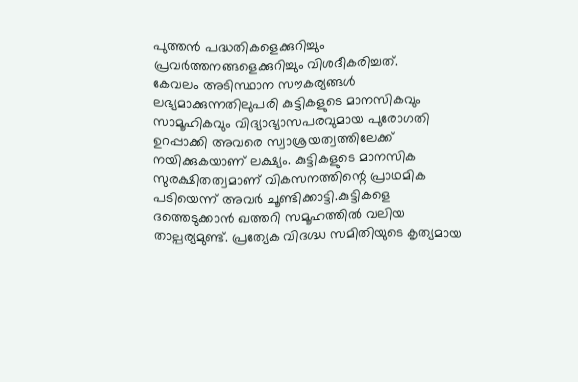പുത്തൻ പദ്ധതികളെക്കുറിച്ചും പ്രവർത്തനങ്ങളെക്കുറിച്ചും വിശദീകരിച്ചത്.
കേവലം അടിസ്ഥാന സൗകര്യങ്ങൾ ലഭ്യമാക്കുന്നതിലുപരി കുട്ടികളുടെ മാനസികവും സാമൂഹികവും വിദ്യാഭ്യാസപരവുമായ പുരോഗതി ഉറപ്പാക്കി അവരെ സ്വാശ്രയത്വത്തിലേക്ക് നയിക്കുകയാണ് ലക്ഷ്യം. കുട്ടികളുടെ മാനസിക സുരക്ഷിതത്വമാണ് വികസനത്തിന്റെ പ്രാഥമിക പടിയെന്ന് അവർ ചൂണ്ടിക്കാട്ടി.കുട്ടികളെ ദത്തെടുക്കാൻ ഖത്തറി സമൂഹത്തിൽ വലിയ താല്പര്യമുണ്ട്. പ്രത്യേക വിദഗ്ദ്ധ സമിതിയുടെ കൃത്യമായ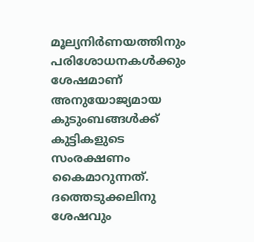മൂല്യനിർണയത്തിനും പരിശോധനകൾക്കും ശേഷമാണ് അനുയോജ്യമായ കുടുംബങ്ങൾക്ക് കുട്ടികളുടെ സംരക്ഷണം കൈമാറുന്നത്. ദത്തെടുക്കലിനു ശേഷവും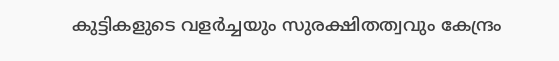കുട്ടികളുടെ വളർച്ചയും സുരക്ഷിതത്വവും കേന്ദ്രം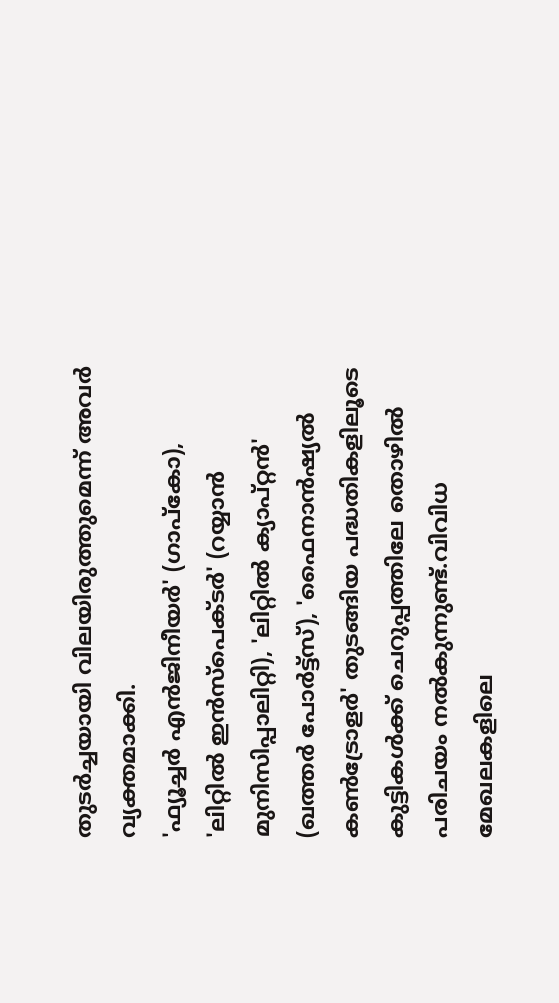തുടർച്ചയായി വിലയിരുത്തുമെന്ന് അവർ വ്യക്തമാക്കി.
'ഫ്യൂച്ചർ എൻജിനീയർ' (ഗാപ്കോ), 'ലിറ്റിൽ ഇൻസ്പെക്ടർ' (റയ്യാൻ മുനിസിപ്പാലിറ്റി), 'ലിറ്റിൽ ക്യാപ്റ്റൻ' (ഖത്തർ പോർട്ട്സ്), 'ഫൈനാൻഷ്യൽ കൺട്രോളർ' തുടങ്ങിയ പദ്ധതികളിലൂടെ കുട്ടികൾക്ക് ചെറുപ്പത്തിലേ തൊഴിൽ പരിചയം നൽകുന്നുണ്ട്.വിവിധ മേഖലകളിലെ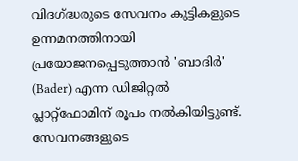വിദഗ്ദ്ധരുടെ സേവനം കുട്ടികളുടെ ഉന്നമനത്തിനായി പ്രയോജനപ്പെടുത്താൻ 'ബാദിർ' (Bader) എന്ന ഡിജിറ്റൽ പ്ലാറ്റ്ഫോമിന് രൂപം നൽകിയിട്ടുണ്ട്.
സേവനങ്ങളുടെ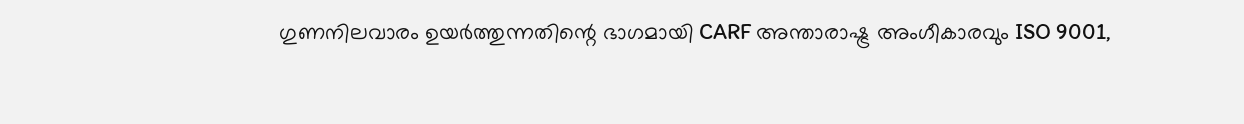ഗുണനിലവാരം ഉയർത്തുന്നതിന്റെ ഭാഗമായി CARF അന്താരാഷ്ട്ര അംഗീകാരവും ISO 9001,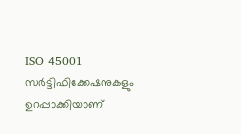ISO 45001 സർട്ടിഫിക്കേഷനുകളും ഉറപ്പാക്കിയാണ്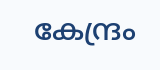കേന്ദ്രം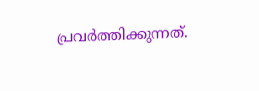പ്രവർത്തിക്കുന്നത്.